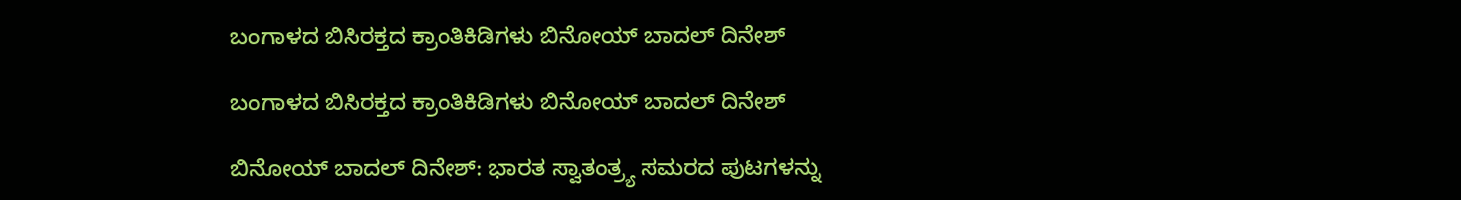ಬಂಗಾಳದ ಬಿಸಿರಕ್ತದ ಕ್ರಾಂತಿಕಿಡಿಗಳು ಬಿನೋಯ್ ಬಾದಲ್ ದಿನೇಶ್

ಬಂಗಾಳದ ಬಿಸಿರಕ್ತದ ಕ್ರಾಂತಿಕಿಡಿಗಳು ಬಿನೋಯ್ ಬಾದಲ್ ದಿನೇಶ್

ಬಿನೋಯ್ ಬಾದಲ್ ದಿನೇಶ್: ಭಾರತ ಸ್ವಾತಂತ್ರ್ಯ ಸಮರದ ಪುಟಗಳನ್ನು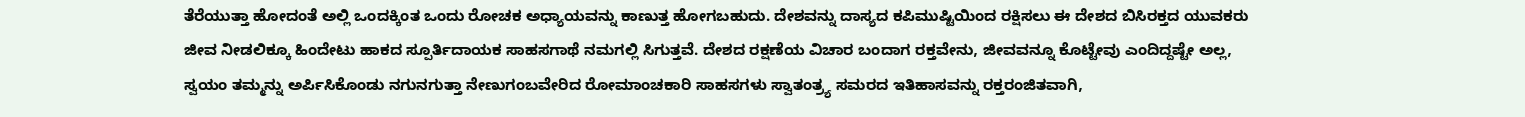ತೆರೆಯುತ್ತಾ ಹೋದಂತೆ ಅಲ್ಲಿ ಒಂದಕ್ಕಿಂತ ಒಂದು ರೋಚಕ ಅಧ್ಯಾಯವನ್ನು ಕಾಣುತ್ತ ಹೋಗಬಹುದು. ದೇಶವನ್ನು ದಾಸ್ಯದ ಕಪಿಮುಷ್ಟಿಯಿಂದ ರಕ್ಷಿಸಲು ಈ ದೇಶದ ಬಿಸಿರಕ್ತದ ಯುವಕರು ಜೀವ ನೀಡಲಿಕ್ಕೂ ಹಿಂದೇಟು ಹಾಕದ ಸ್ಪೂರ್ತಿದಾಯಕ ಸಾಹಸಗಾಥೆ ನಮಗಲ್ಲಿ ಸಿಗುತ್ತವೆ. ದೇಶದ ರಕ್ಷಣೆಯ ವಿಚಾರ ಬಂದಾಗ ರಕ್ತವೇನು, ಜೀವವನ್ನೂ ಕೊಟ್ಟೇವು ಎಂದಿದ್ದಷ್ಟೇ ಅಲ್ಲ, ಸ್ವಯಂ ತಮ್ಮನ್ನು ಅರ್ಪಿಸಿಕೊಂಡು ನಗುನಗುತ್ತಾ ನೇಣುಗಂಬವೇರಿದ ರೋಮಾಂಚಕಾರಿ ಸಾಹಸಗಳು ಸ್ವಾತಂತ್ರ್ಯ ಸಮರದ ಇತಿಹಾಸವನ್ನು ರಕ್ತರಂಜಿತವಾಗಿ,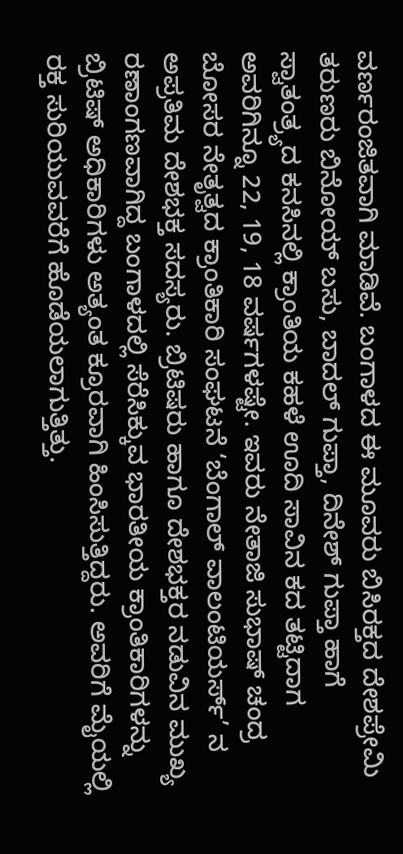ವರ್ಣರಂಜಿತವಾಗಿ ಮಾಡಿವೆ. ಬಂಗಾಳದ ಈ ಮೂವರು ಬಿಸಿರಕ್ತದ ದೇಶಪ್ರೇಮಿ ತರುಣರು ಬಿನೋಯ್ ಬಸು, ಬಾದಲ್ ಗುಪ್ತಾ, ದಿನೇಶ್ ಗುಪ್ತಾ ಹಾಗೆ ಸ್ವಾತಂತ್ರ್ಯದ ಕನಸಿನಲ್ಲಿ ಕ್ರಾಂತಿಯ ಕಹಳೆ ಊದಿ ಸಾವಿನ ಕದ ತಟ್ಟಿದಾಗ ಅವರಿಗಿನ್ನೂ 22, 19, 18 ವರ್ಷಗಳಷ್ಟೇ. ಇವರು ನೇತಾಜಿ ಸುಭಾಷ್ ಚಂದ್ರ ಬೋಸರ ನೇತೃತ್ವದ ಕ್ರಾಂತಿಕಾರಿ ಸಂಘಟನೆ ‘ಬೆಂಗಾಲ್ ವಾಲಂಟಿಯರ್ಸ್’ ನ ಅಪ್ರತಿಮ ದೇಶಭಕ್ತ ಸದಸ್ಯರು. ಬ್ರಿಟಿಷರು ಹಾಗೂ ದೇಶಭಕ್ತರ ನಡುವಿನ ಮುಖ್ಯ ರಣಾಂಗಣವಾಗಿದ್ದ ಬಂಗಾಳದಲ್ಲಿ ಸೆರೆಸಿಕ್ಕುವ ಭಾರತೀಯ ಕ್ರಾಂತಿಕಾರಿಗಳನ್ನು ಬ್ರಿಟಿಷ್ ಅಧಿಕಾರಿಗಳು ಅತ್ಯಂತ ಕ್ರೂರವಾಗಿ ಹಿಂಸಿಸುತ್ತಿದ್ದರು. ಅವರಿಗೆ ಮೈಯಲ್ಲಿ ರಕ್ತ ಸುರಿಯುವವರೆಗೆ ಹೊಡೆಯಲಾಗುತ್ತಿತ್ತು.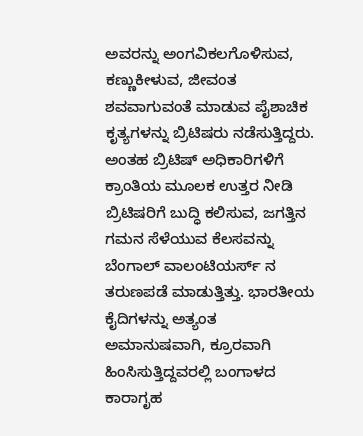ಅವರನ್ನು ಅಂಗವಿಕಲಗೊಳಿಸುವ, ಕಣ್ಣುಕೀಳುವ, ಜೀವಂತ ಶವವಾಗುವಂತೆ ಮಾಡುವ ಪೈಶಾಚಿಕ ಕೃತ್ಯಗಳನ್ನು ಬ್ರಿಟಿಷರು ನಡೆಸುತ್ತಿದ್ದರು. ಅಂತಹ ಬ್ರಿಟಿಷ್ ಅಧಿಕಾರಿಗಳಿಗೆ ಕ್ರಾಂತಿಯ ಮೂಲಕ ಉತ್ತರ ನೀಡಿ ಬ್ರಿಟಿಷರಿಗೆ ಬುದ್ಧಿ ಕಲಿಸುವ, ಜಗತ್ತಿನ ಗಮನ ಸೆಳೆಯುವ ಕೆಲಸವನ್ನು ಬೆಂಗಾಲ್ ವಾಲಂಟಿಯರ್ಸ್ ನ ತರುಣಪಡೆ ಮಾಡುತ್ತಿತ್ತು. ಭಾರತೀಯ ಕೈದಿಗಳನ್ನು ಅತ್ಯಂತ ಅಮಾನುಷವಾಗಿ, ಕ್ರೂರವಾಗಿ ಹಿಂಸಿಸುತ್ತಿದ್ದವರಲ್ಲಿ ಬಂಗಾಳದ ಕಾರಾಗೃಹ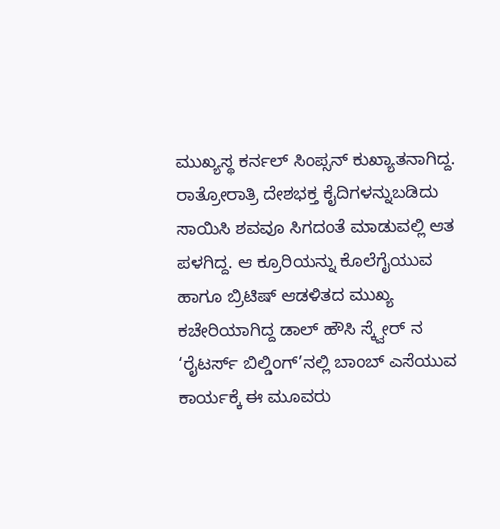ಮುಖ್ಯಸ್ಥ ಕರ್ನಲ್ ಸಿಂಪ್ಸನ್ ಕುಖ್ಯಾತನಾಗಿದ್ದ. ರಾತ್ರೋರಾತ್ರಿ ದೇಶಭಕ್ತ ಕೈದಿಗಳನ್ನುಬಡಿದು ಸಾಯಿಸಿ ಶವವೂ ಸಿಗದಂತೆ ಮಾಡುವಲ್ಲಿ ಆತ ಪಳಗಿದ್ದ. ಆ ಕ್ರೂರಿಯನ್ನು ಕೊಲೆಗೈಯುವ ಹಾಗೂ ಬ್ರಿಟಿಷ್ ಆಡಳಿತದ ಮುಖ್ಯ ಕಚೇರಿಯಾಗಿದ್ದ ಡಾಲ್ ಹೌಸಿ ಸ್ಕ್ವೇರ್ ನ ‘ರೈಟರ್ಸ್ ಬಿಲ್ಡಿಂಗ್’ನಲ್ಲಿ ಬಾಂಬ್ ಎಸೆಯುವ ಕಾರ್ಯಕ್ಕೆ ಈ ಮೂವರು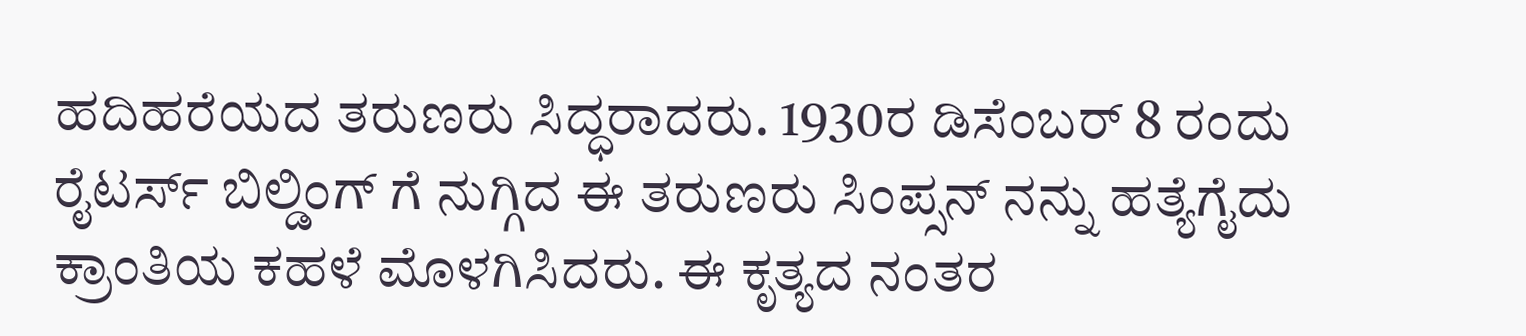ಹದಿಹರೆಯದ ತರುಣರು ಸಿದ್ಧರಾದರು. 1930ರ ಡಿಸೆಂಬರ್ 8 ರಂದು ರೈಟರ್ಸ್ ಬಿಲ್ಡಿಂಗ್ ಗೆ ನುಗ್ಗಿದ ಈ ತರುಣರು ಸಿಂಪ್ಸನ್ ನನ್ನು ಹತ್ಯೆಗೈದು ಕ್ರಾಂತಿಯ ಕಹಳೆ ಮೊಳಗಿಸಿದರು. ಈ ಕೃತ್ಯದ ನಂತರ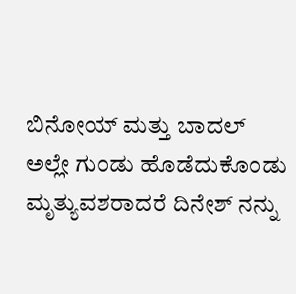ಬಿನೋಯ್ ಮತ್ತು ಬಾದಲ್ ಅಲ್ಲೇ ಗುಂಡು ಹೊಡೆದುಕೊಂಡು ಮೃತ್ಯುವಶರಾದರೆ ದಿನೇಶ್ ನನ್ನು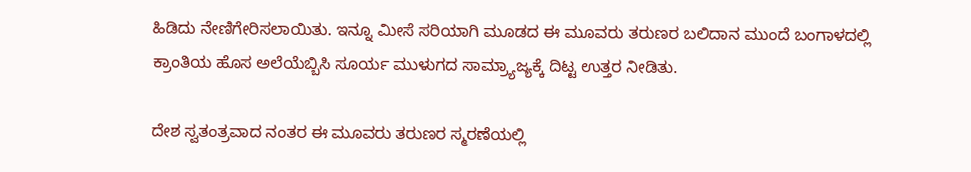ಹಿಡಿದು ನೇಣಿಗೇರಿಸಲಾಯಿತು. ಇನ್ನೂ ಮೀಸೆ ಸರಿಯಾಗಿ ಮೂಡದ ಈ ಮೂವರು ತರುಣರ ಬಲಿದಾನ ಮುಂದೆ ಬಂಗಾಳದಲ್ಲಿ ಕ್ರಾಂತಿಯ ಹೊಸ ಅಲೆಯೆಬ್ಬಿಸಿ ಸೂರ್ಯ ಮುಳುಗದ ಸಾಮ್ರ್ಯಾಜ್ಯಕ್ಕೆ ದಿಟ್ಟ ಉತ್ತರ ನೀಡಿತು.

ದೇಶ ಸ್ವತಂತ್ರವಾದ ನಂತರ ಈ ಮೂವರು ತರುಣರ ಸ್ಮರಣೆಯಲ್ಲಿ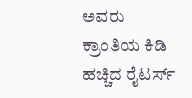ಅವರು ಕ್ರಾಂತಿಯ ಕಿಡಿ ಹಚ್ಚಿದ ರೈಟರ್ಸ್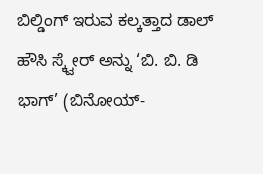ಬಿಲ್ಡಿಂಗ್ ಇರುವ ಕಲ್ಕತ್ತಾದ ಡಾಲ್ ಹೌಸಿ ಸ್ಕ್ವೇರ್ ಅನ್ನು ‘ಬಿ. ಬಿ. ಡಿ ಭಾಗ್’ (ಬಿನೋಯ್-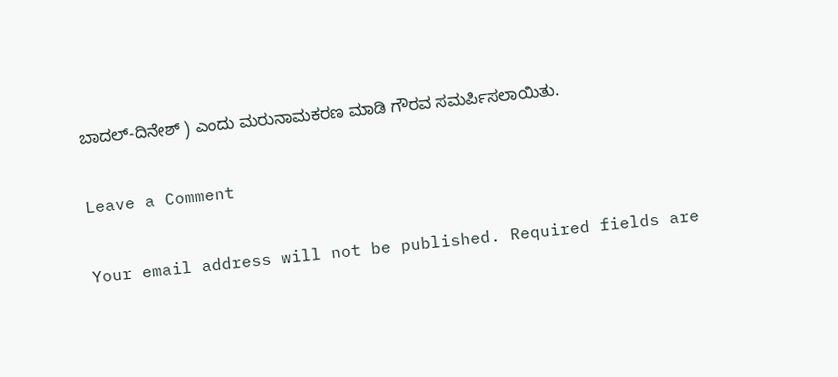ಬಾದಲ್-ದಿನೇಶ್ ) ಎಂದು ಮರುನಾಮಕರಣ ಮಾಡಿ ಗೌರವ ಸಮರ್ಪಿಸಲಾಯಿತು.

Leave a Comment

Your email address will not be published. Required fields are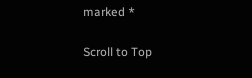marked *

Scroll to Top